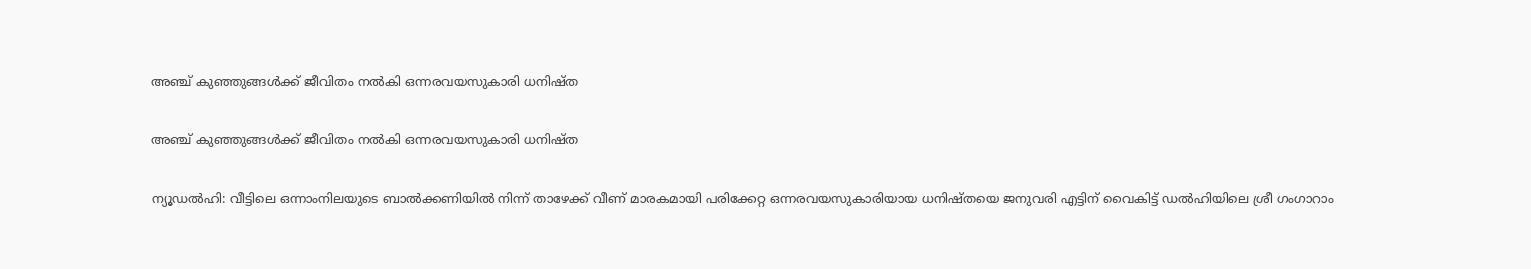അഞ്ച് കുഞ്ഞുങ്ങള്‍ക്ക് ജീവിതം നല്‍കി ഒന്നരവയസുകാരി ധനിഷ്ത

അഞ്ച് കുഞ്ഞുങ്ങള്‍ക്ക് ജീവിതം നല്‍കി ഒന്നരവയസുകാരി ധനിഷ്ത

ന്യൂഡല്‍ഹി: വീട്ടിലെ ഒന്നാംനിലയുടെ ബാല്‍ക്കണിയില്‍ നിന്ന് താഴേക്ക് വീണ് മാരകമായി പരിക്കേറ്റ ഒന്നരവയസുകാരിയായ ധനിഷ്തയെ ജനുവരി എട്ടിന് വൈകിട്ട് ഡല്‍ഹിയിലെ ശ്രീ ഗംഗാറാം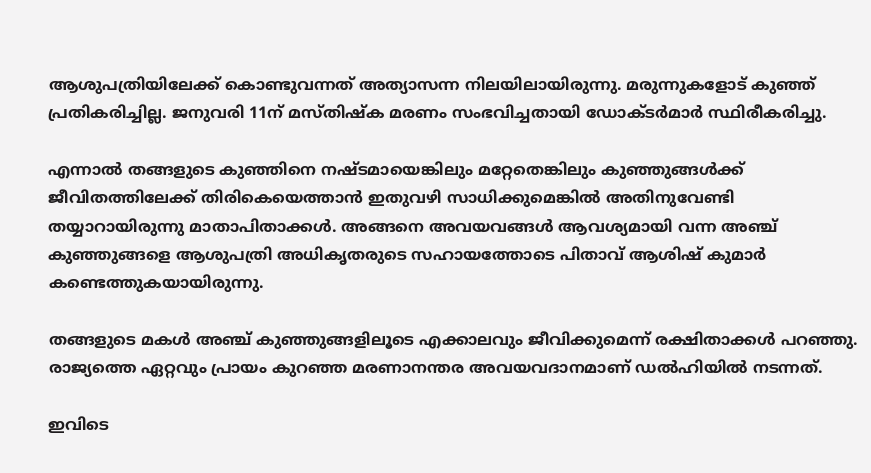ആശുപത്രിയിലേക്ക് കൊണ്ടുവന്നത് അത്യാസന്ന നിലയിലായിരുന്നു. മരുന്നുകളോട് കുഞ്ഞ് പ്രതികരിച്ചില്ല. ജനുവരി 11ന് മസ്തിഷ്ക മരണം സംഭവിച്ചതായി ഡോക്ടര്‍മാര്‍ സ്ഥിരീകരിച്ചു.

എന്നാൽ തങ്ങളുടെ കുഞ്ഞിനെ നഷ്ടമായെങ്കിലും മറ്റേതെങ്കിലും കുഞ്ഞുങ്ങള്‍ക്ക് ജീവിതത്തിലേക്ക് തിരികെയെത്താന്‍ ഇതുവഴി സാധിക്കുമെങ്കില്‍ അതിനുവേണ്ടി തയ്യാറായിരുന്നു മാതാപിതാക്കൾ. അങ്ങനെ അവയവങ്ങള്‍ ആവശ്യമായി വന്ന അഞ്ച് കുഞ്ഞുങ്ങളെ ആശുപത്രി അധികൃതരുടെ സഹായത്തോടെ പിതാവ് ആശിഷ് കുമാര്‍ കണ്ടെത്തുകയായിരുന്നു.

തങ്ങളുടെ മകള്‍ അഞ്ച് കുഞ്ഞുങ്ങളിലൂടെ എക്കാലവും ജീവിക്കുമെന്ന് രക്ഷിതാക്കള്‍ പറഞ്ഞു. രാജ്യത്തെ ഏറ്റവും പ്രായം കുറഞ്ഞ മരണാനന്തര അവയവദാനമാണ് ഡൽഹിയിൽ നടന്നത്.

ഇവിടെ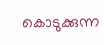കൊടുക്കുന്ന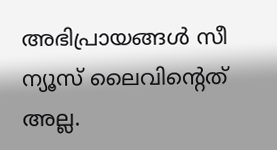അഭിപ്രായങ്ങള്‍ സീ ന്യൂസ് ലൈവിന്റെത് അല്ല.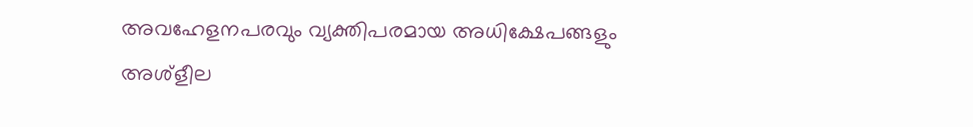അവഹേളനപരവും വ്യക്തിപരമായ അധിക്ഷേപങ്ങളും അശ്‌ളീല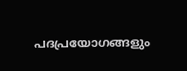പദപ്രയോഗങ്ങളും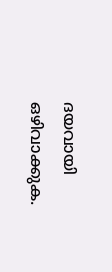ദയവായി ഒഴിവാക്കുക.